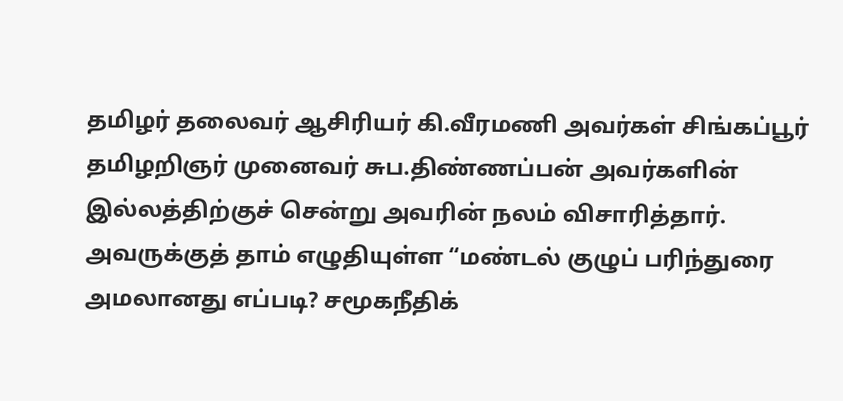தமிழர் தலைவர் ஆசிரியர் கி.வீரமணி அவர்கள் சிங்கப்பூர் தமிழறிஞர் முனைவர் சுப.திண்ணப்பன் அவர்களின் இல்லத்திற்குச் சென்று அவரின் நலம் விசாரித்தார். அவருக்குத் தாம் எழுதியுள்ள “மண்டல் குழுப் பரிந்துரை அமலானது எப்படி? சமூகநீதிக்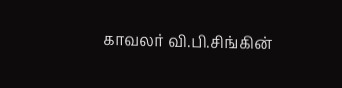காவலர் வி.பி.சிங்கின்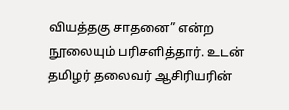வியத்தகு சாதனை” என்ற நூலையும் பரிசளித்தார். உடன் தமிழர் தலைவர் ஆசிரியரின்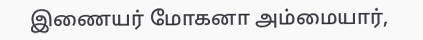இணையர் மோகனா அம்மையார்,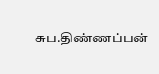சுப.திண்ணப்பன்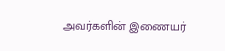அவர்களின் இணையர்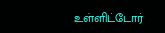உள்ளிட்டோர்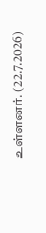உள்ளனர். (22.7.2026)